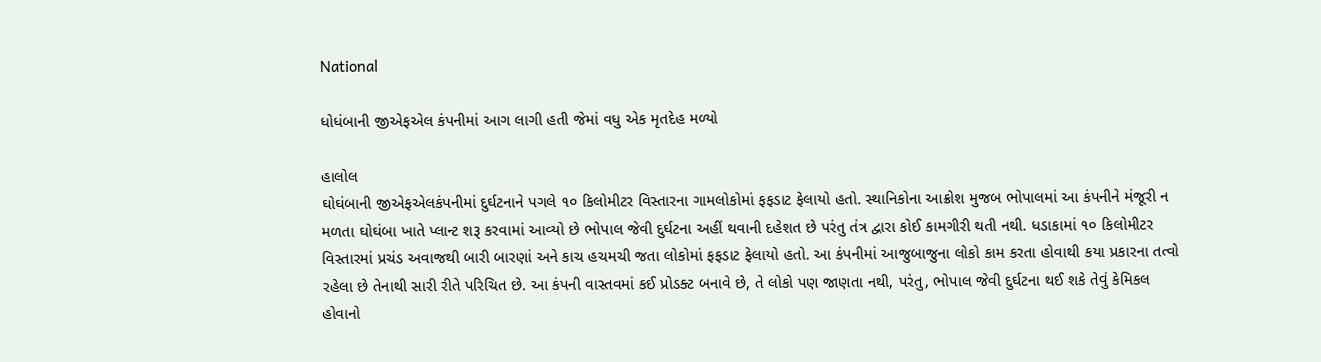National

ધોધંબાની જીએફએલ કંપનીમાં આગ લાગી હતી જેમાં વધુ એક મૃતદેહ મળ્યો

હાલોલ
ઘોઘંબાની જીએફએલકંપનીમાં દુર્ઘટનાને પગલે ૧૦ કિલોમીટર વિસ્તારના ગામલોકોમાં ફફડાટ ફેલાયો હતો. સ્થાનિકોના આક્રોશ મુજબ ભોપાલમાં આ કંપનીને મંજૂરી ન મળતા ઘોઘંબા ખાતે પ્લાન્ટ શરૂ કરવામાં આવ્યો છે ભોપાલ જેવી દુર્ઘટના અહીં થવાની દહેશત છે પરંતુ તંત્ર દ્વારા કોઈ કામગીરી થતી નથી. ધડાકામાં ૧૦ કિલોમીટર વિસ્તારમાં પ્રચંડ અવાજથી બારી બારણાં અને કાચ હચમચી જતા લોકોમાં ફફડાટ ફેલાયો હતો. આ કંપનીમાં આજુબાજુના લોકો કામ કરતા હોવાથી કયા પ્રકારના તત્વો રહેલા છે તેનાથી સારી રીતે પરિચિત છે. આ કંપની વાસ્તવમાં કઈ પ્રોડક્ટ બનાવે છે, તે લોકો પણ જાણતા નથી, પરંતુ, ભોપાલ જેવી દુર્ઘટના થઈ શકે તેવું કેમિકલ હોવાનો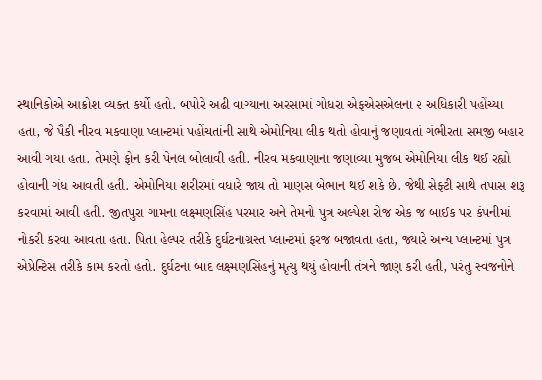સ્થાનિકોએ આક્રોશ વ્યક્ત કર્યો હતો. બપોરે અઢી વાગ્યાના અરસામાં ગોધરા એફએસએલના ૨ અધિકારી પહોંચ્યા હતા, જે પૈકી નીરવ મકવાણા પ્લાન્ટમાં પહોંચતાંની સાથે એમોનિયા લીક થતો હોવાનું જણાવતાં ગંભીરતા સમજી બહાર આવી ગયા હતા. તેમણે ફોન કરી પેનલ બોલાવી હતી. નીરવ મકવાણાના જણાવ્યા મુજબ એમોનિયા લીક થઈ રહ્યો હોવાની ગંધ આવતી હતી. એમોનિયા શરીરમાં વધારે જાય તો માણસ બેભાન થઈ શકે છે. જેથી સેફ્ટી સાથે તપાસ શરૂ કરવામાં આવી હતી. જીતપુરા ગામના લક્ષ્મણસિંહ પરમાર અને તેમનો પુત્ર અલ્પેશ રોજ એક જ બાઈક પર કંપનીમાં નોકરી કરવા આવતા હતા. પિતા હેલ્પર તરીકે દુર્ઘટનાગ્રસ્ત પ્લાન્ટમાં ફરજ બજાવતા હતા, જ્યારે અન્ય પ્લાન્ટમાં પુત્ર એપ્રેન્ટિસ તરીકે કામ કરતો હતો. દુર્ઘટના બાદ લક્ષ્મણસિંહનું મૃત્યુ થયું હોવાની તંત્રને જાણ કરી હતી, પરંતુ સ્વજનોને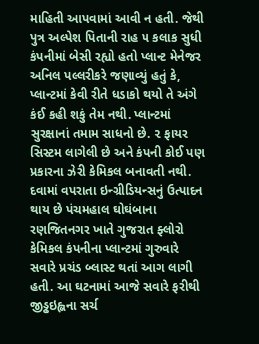માહિતી આપવામાં આવી ન હતી. જેથી પુત્ર અલ્પેશ પિતાની રાહ ૫ કલાક સુધી કંપનીમાં બેસી રહ્યો હતો પ્લાન્ટ મેનેજર અનિલ પલ્લરીકરે જણાવ્યું હતું કે, પ્લાન્ટમાં કેવી રીતે ધડાકો થયો તે અંગે કંઈ કહી શકું તેમ નથી. પ્લાન્ટમાં સુરક્ષાનાં તમામ સાધનો છે. ૨ ફાયર સિસ્ટમ લાગેલી છે અને કંપની કોઈ પણ પ્રકારના ઝેરી કેમિકલ બનાવતી નથી. દવામાં વપરાતા ઇન્ગ્રીડિયન્સનું ઉત્પાદન થાય છે પંચમહાલ ઘોઘંબાના રણજિતનગર ખાતે ગુજરાત ફ્લોરો કેમિકલ કંપનીના પ્લાન્ટમાં ગુરુવારે સવારે પ્રચંડ બ્લાસ્ટ થતાં આગ લાગી હતી. આ ઘટનામાં આજે સવારે ફરીથી જીડ્ઢઇહ્લના સર્ચ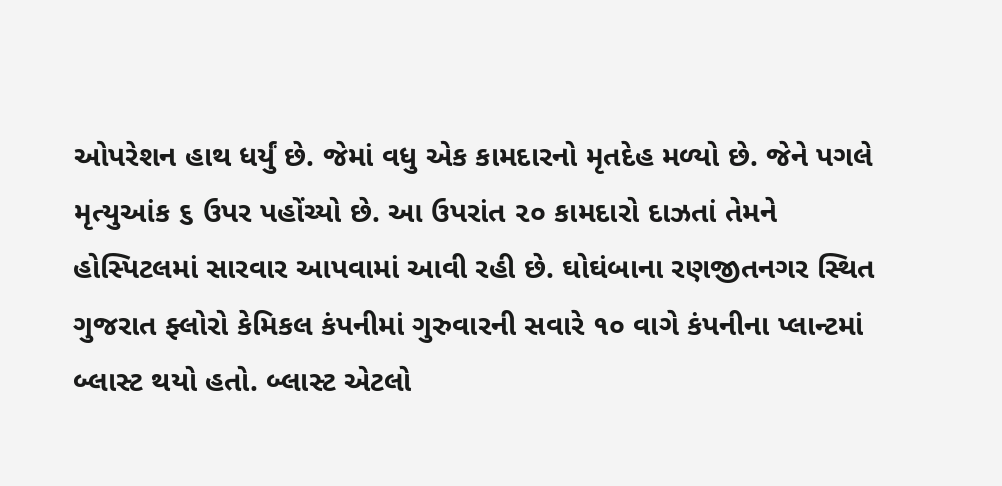ઓપરેશન હાથ ધર્યું છે. જેમાં વધુ એક કામદારનો મૃતદેહ મળ્યો છે. જેને પગલે મૃત્યુઆંક ૬ ઉપર પહોંચ્યો છે. આ ઉપરાંત ૨૦ કામદારો દાઝતાં તેમને હોસ્પિટલમાં સારવાર આપવામાં આવી રહી છે. ઘોઘંબાના રણજીતનગર સ્થિત ગુજરાત ફ્લોરો કેમિકલ કંપનીમાં ગુરુવારની સવારે ૧૦ વાગે કંપનીના પ્લાન્ટમાં બ્લાસ્ટ થયો હતો. બ્લાસ્ટ એટલો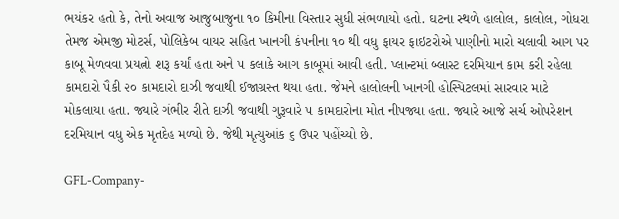ભયંકર હતો કે, તેનો અવાજ આજુબાજુના ૧૦ કિમીના વિસ્તાર સુધી સંભળાયો હતો. ઘટના સ્થળે હાલોલ, કાલોલ, ગોધરા તેમજ એમજી મોટર્સ, પોલિકેબ વાયર સહિત ખાનગી કંપનીના ૧૦ થી વધુ ફાયર ફાઇટરોએ પાણીનો મારો ચલાવી આગ પર કાબૂ મેળવવા પ્રયત્નો શરૂ કર્યાં હતા અને ૫ કલાકે આગ કાબૂમાં આવી હતી. પ્લાન્ટમાં બ્લાસ્ટ દરમિયાન કામ કરી રહેલા કામદારો પૈકી ૨૦ કામદારો દાઝી જવાથી ઈજાગ્રસ્ત થયા હતા. જેમને હાલોલની ખાનગી હોસ્પિટલમાં સારવાર માટે મોકલાયા હતા. જ્યારે ગંભીર રીતે દાઝી જવાથી ગુરૂવારે ૫ કામદારોના મોત નીપજ્યા હતા. જ્યારે આજે સર્ચ ઓપરેશન દરમિયાન વધુ એક મૃતદેહ મળ્યો છે. જેથી મૃત્યુઆંક ૬ ઉપર પહોંચ્યો છે.

GFL-Company-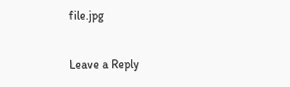file.jpg

Leave a Reply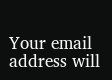Your email address will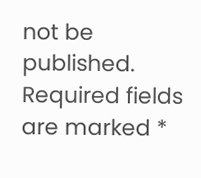not be published. Required fields are marked *